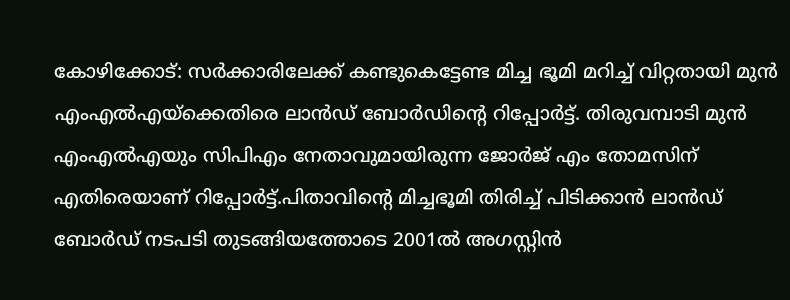കോഴിക്കോട്: സർക്കാരിലേക്ക് കണ്ടുകെട്ടേണ്ട മിച്ച ഭൂമി മറിച്ച് വിറ്റതായി മുൻ എംഎൽഎയ്ക്കെതിരെ ലാൻഡ് ബോർഡിന്റെ റിപ്പോർട്ട്. തിരുവമ്പാടി മുൻ എംഎൽഎയും സിപിഎം നേതാവുമായിരുന്ന ജോർജ് എം തോമസിന് എതിരെയാണ് റിപ്പോർട്ട്.പിതാവിൻ്റെ മിച്ചഭൂമി തിരിച്ച് പിടിക്കാൻ ലാൻഡ് ബോർഡ് നടപടി തുടങ്ങിയത്തോടെ 2001ൽ അഗസ്റ്റിൻ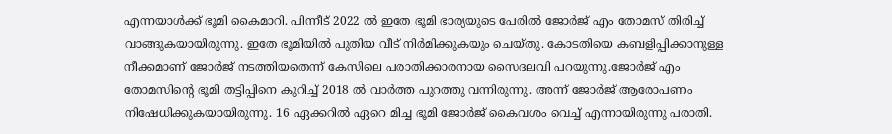എന്നയാൾക്ക് ഭൂമി കൈമാറി. പിന്നീട് 2022 ൽ ഇതേ ഭൂമി ഭാര്യയുടെ പേരിൽ ജോർജ് എം തോമസ് തിരിച്ച് വാങ്ങുകയായിരുന്നു. ഇതേ ഭൂമിയിൽ പുതിയ വീട് നിർമിക്കുകയും ചെയ്തു. കോടതിയെ കബളിപ്പിക്കാനുള്ള നീക്കമാണ് ജോർജ് നടത്തിയതെന്ന് കേസിലെ പരാതിക്കാരനായ സൈദലവി പറയുന്നു.ജോർജ് എം തോമസിന്റെ ഭൂമി തട്ടിപ്പിനെ കുറിച്ച് 2018 ൽ വാർത്ത പുറത്തു വന്നിരുന്നു. അന്ന് ജോർജ് ആരോപണം നിഷേധിക്കുകയായിരുന്നു. 16 ഏക്കറിൽ ഏറെ മിച്ച ഭൂമി ജോർജ് കൈവശം വെച്ച് എന്നായിരുന്നു പരാതി.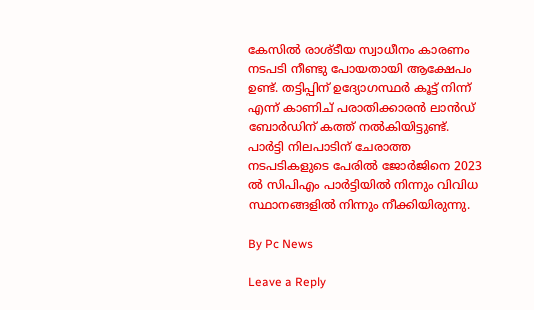കേസിൽ രാശ്ടീയ സ്വാധീനം കാരണം നടപടി നീണ്ടു പോയതായി ആക്ഷേപം ഉണ്ട്. തട്ടിപ്പിന് ഉദ്യോഗസ്ഥർ കൂട്ട് നിന്ന് എന്ന് കാണിച് പരാതിക്കാരൻ ലാൻഡ് ബോർഡിന് കത്ത് നൽകിയിട്ടുണ്ട്. പാർട്ടി നിലപാടിന് ചേരാത്ത നടപടികളുടെ പേരിൽ ജോർജിനെ 2023 ൽ സിപിഎം പാർട്ടിയിൽ നിന്നും വിവിധ സ്ഥാനങ്ങളിൽ നിന്നും നീക്കിയിരുന്നു.

By Pc News

Leave a Reply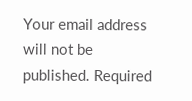Your email address will not be published. Required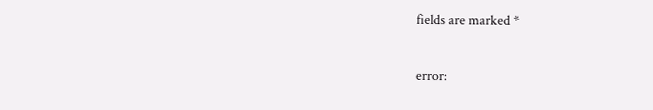fields are marked *

error: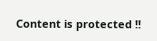Content is protected !!